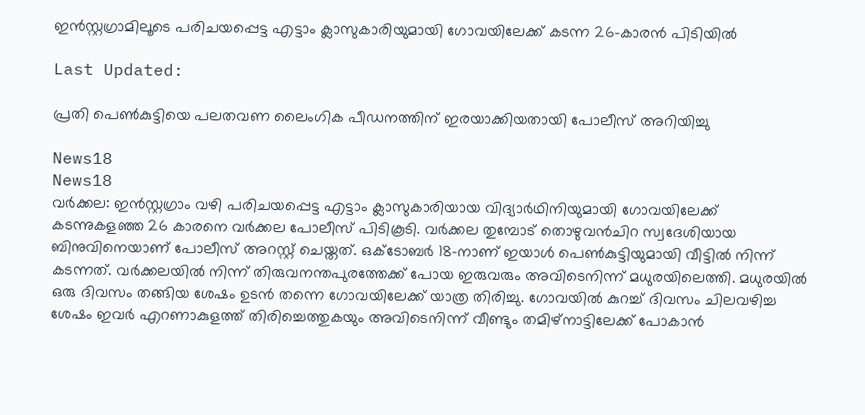ഇൻസ്റ്റഗ്രാമിലൂടെ പരിചയപ്പെട്ട എട്ടാം ക്ലാസുകാരിയുമായി ഗോവയിലേക്ക് കടന്ന 26-കാരൻ പിടിയിൽ

Last Updated:

പ്രതി പെൺകുട്ടിയെ പലതവണ ലൈംഗിക പീഡനത്തിന് ഇരയാക്കിയതായി പോലീസ് അറിയിച്ചു

News18
News18
വർക്കല: ഇൻസ്റ്റഗ്രാം വഴി പരിചയപ്പെട്ട എട്ടാം ക്ലാസുകാരിയായ വിദ്യാർഥിനിയുമായി ഗോവയിലേക്ക് കടന്നുകളഞ്ഞ 26 കാരനെ വർക്കല പോലീസ് പിടികൂടി. വർക്കല തുമ്പോട് തൊഴുവൻചിറ സ്വദേശിയായ ബിനുവിനെയാണ് പോലീസ് അറസ്റ്റ് ചെയ്തത്. ഒക്ടോബർ 18-നാണ് ഇയാൾ പെൺകുട്ടിയുമായി വീട്ടിൽ നിന്ന് കടന്നത്. വർക്കലയിൽ നിന്ന് തിരുവനന്തപുരത്തേക്ക് പോയ ഇരുവരും അവിടെനിന്ന് മധുരയിലെത്തി. മധുരയിൽ ഒരു ദിവസം തങ്ങിയ ശേഷം ഉടൻ തന്നെ ഗോവയിലേക്ക് യാത്ര തിരിച്ചു. ഗോവയിൽ കുറച്ച് ദിവസം ചിലവഴിച്ച ശേഷം ഇവർ എറണാകുളത്ത് തിരിച്ചെത്തുകയും അവിടെനിന്ന് വീണ്ടും തമിഴ്‌നാട്ടിലേക്ക് പോകാൻ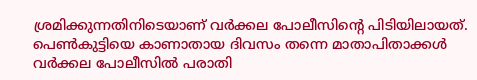ശ്രമിക്കുന്നതിനിടെയാണ് വർക്കല പോലീസിന്റെ പിടിയിലായത്.
പെൺകുട്ടിയെ കാണാതായ ദിവസം തന്നെ മാതാപിതാക്കൾ വർക്കല പോലീസിൽ പരാതി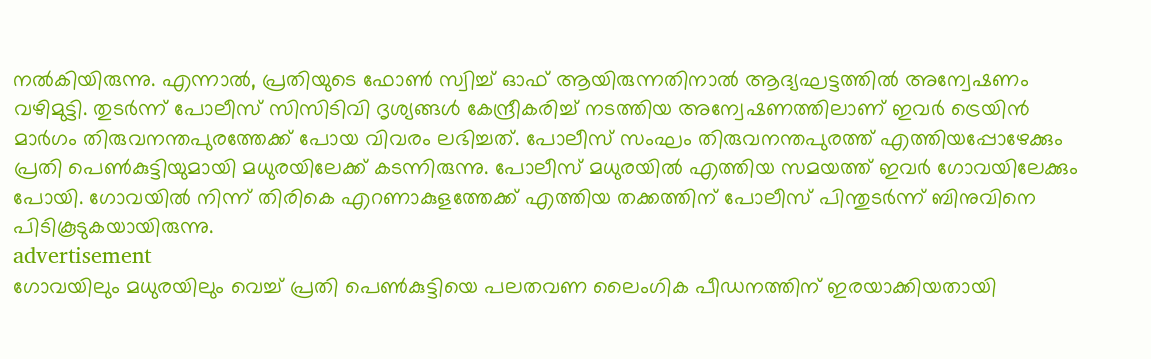നൽകിയിരുന്നു. എന്നാൽ, പ്രതിയുടെ ഫോൺ സ്വിച്ച് ഓഫ് ആയിരുന്നതിനാൽ ആദ്യഘട്ടത്തിൽ അന്വേഷണം വഴിമുട്ടി. തുടർന്ന് പോലീസ് സിസിടിവി ദൃശ്യങ്ങൾ കേന്ദ്രീകരിച്ച് നടത്തിയ അന്വേഷണത്തിലാണ് ഇവർ ട്രെയിൻ മാർഗം തിരുവനന്തപുരത്തേക്ക് പോയ വിവരം ലഭിച്ചത്. പോലീസ് സംഘം തിരുവനന്തപുരത്ത് എത്തിയപ്പോഴേക്കും പ്രതി പെൺകുട്ടിയുമായി മധുരയിലേക്ക് കടന്നിരുന്നു. പോലീസ് മധുരയിൽ എത്തിയ സമയത്ത് ഇവർ ഗോവയിലേക്കും പോയി. ഗോവയിൽ നിന്ന് തിരികെ എറണാകുളത്തേക്ക് എത്തിയ തക്കത്തിന് പോലീസ് പിന്തുടർന്ന് ബിനുവിനെ പിടികൂടുകയായിരുന്നു.
advertisement
ഗോവയിലും മധുരയിലും വെച്ച് പ്രതി പെൺകുട്ടിയെ പലതവണ ലൈംഗിക പീഡനത്തിന് ഇരയാക്കിയതായി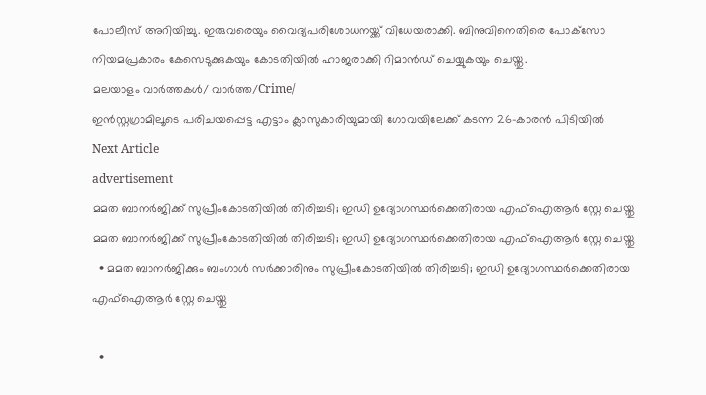പോലീസ് അറിയിച്ചു. ഇരുവരെയും വൈദ്യപരിശോധനയ്ക്ക് വിധേയരാക്കി. ബിനുവിനെതിരെ പോക്‌സോ നിയമപ്രകാരം കേസെടുക്കുകയും കോടതിയിൽ ഹാജരാക്കി റിമാൻഡ് ചെയ്യുകയും ചെയ്തു.
മലയാളം വാർത്തകൾ/ വാർത്ത/Crime/
ഇൻസ്റ്റഗ്രാമിലൂടെ പരിചയപ്പെട്ട എട്ടാം ക്ലാസുകാരിയുമായി ഗോവയിലേക്ക് കടന്ന 26-കാരൻ പിടിയിൽ
Next Article
advertisement
മമത ബാനർജിക്ക് സുപ്രീംകോടതിയിൽ തിരിച്ചടി; ഇഡി ഉദ്യോഗസ്ഥർക്കെതിരായ എഫ്ഐആർ സ്റ്റേ ചെയ്തു
മമത ബാനർജിക്ക് സുപ്രീംകോടതിയിൽ തിരിച്ചടി; ഇഡി ഉദ്യോഗസ്ഥർക്കെതിരായ എഫ്ഐആർ സ്റ്റേ ചെയ്തു
  • മമത ബാനർജിക്കും ബംഗാൾ സർക്കാരിനും സുപ്രീംകോടതിയിൽ തിരിച്ചടി; ഇഡി ഉദ്യോഗസ്ഥർക്കെതിരായ എഫ്ഐആർ സ്റ്റേ ചെയ്തു

  •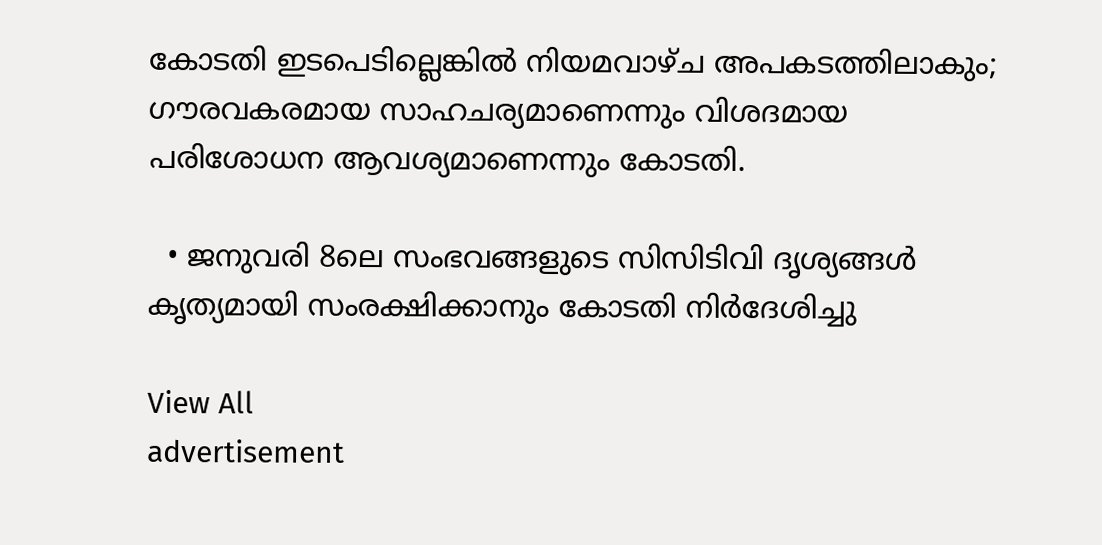കോടതി ഇടപെടില്ലെങ്കിൽ നിയമവാഴ്ച അപകടത്തിലാകും; ഗൗരവകരമായ സാഹചര്യമാണെന്നും വിശദമായ പരിശോധന ആവശ്യമാണെന്നും കോടതി.

  • ജനുവരി 8ലെ സംഭവങ്ങളുടെ സിസിടിവി ദൃശ്യങ്ങൾ കൃത്യമായി സംരക്ഷിക്കാനും കോടതി നിർദേശിച്ചു

View All
advertisement